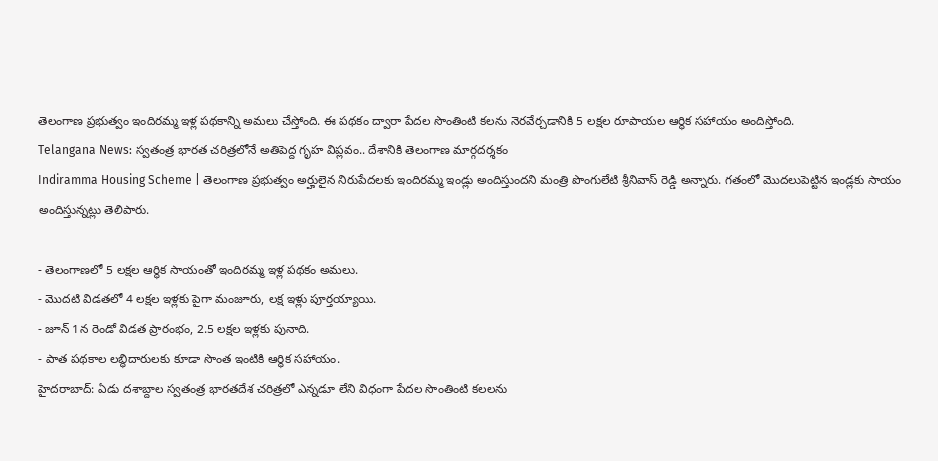తెలంగాణ ప్రభుత్వం ఇందిరమ్మ ఇళ్ల పథకాన్ని అమలు చేస్తోంది. ఈ పథకం ద్వారా పేదల సొంతింటి కలను నెరవేర్చడానికి 5 లక్షల రూపాయల ఆర్థిక సహాయం అందిస్తోంది.
Telangana News: స్వతంత్ర భారత చరిత్రలోనే అతిపెద్ద గృహ విప్లవం.. దేశానికి తెలంగాణ మార్గదర్శకం
Indiramma Housing Scheme | తెలంగాణ ప్రభుత్వం అర్హులైన నిరుపేదలకు ఇందిరమ్మ ఇండ్లు అందిస్తుందని మంత్రి పొంగులేటి శ్రీనివాస్ రెడ్డి అన్నారు. గతంలో మొదలుపెట్టిన ఇండ్లకు సాయం అందిస్తున్నట్లు తెలిపారు.

- తెలంగాణలో 5 లక్షల ఆర్థిక సాయంతో ఇందిరమ్మ ఇళ్ల పథకం అమలు.
- మొదటి విడతలో 4 లక్షల ఇళ్లకు పైగా మంజూరు, లక్ష ఇళ్లు పూర్తయ్యాయి.
- జూన్ 1న రెండో విడత ప్రారంభం, 2.5 లక్షల ఇళ్లకు పునాది.
- పాత పథకాల లబ్ధిదారులకు కూడా సొంత ఇంటికి ఆర్థిక సహాయం.
హైదరాబాద్: ఏడు దశాబ్దాల స్వతంత్ర భారతదేశ చరిత్రలో ఎన్నడూ లేని విధంగా పేదల సొంతింటి కలలను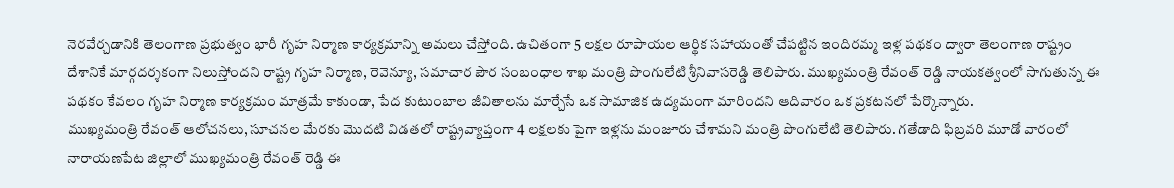నెరవేర్చడానికి తెలంగాణ ప్రభుత్వం భారీ గృహ నిర్మాణ కార్యక్రమాన్ని అమలు చేస్తోంది. ఉచితంగా 5 లక్షల రూపాయల ఆర్థిక సహాయంతో చేపట్టిన ఇందిరమ్మ ఇళ్ల పథకం ద్వారా తెలంగాణ రాష్ట్రం దేశానికే మార్గదర్శకంగా నిలుస్తోందని రాష్ట్ర గృహ నిర్మాణ, రెవెన్యూ, సమాచార పౌర సంబంధాల శాఖ మంత్రి పొంగులేటి శ్రీనివాసరెడ్డి తెలిపారు. ముఖ్యమంత్రి రేవంత్ రెడ్డి నాయకత్వంలో సాగుతున్న ఈ పథకం కేవలం గృహ నిర్మాణ కార్యక్రమం మాత్రమే కాకుండా, పేద కుటుంబాల జీవితాలను మార్చేసే ఒక సామాజిక ఉద్యమంగా మారిందని ఆదివారం ఒక ప్రకటనలో పేర్కొన్నారు.
ముఖ్యమంత్రి రేవంత్ ఆలోచనలు, సూచనల మేరకు మొదటి విడతలో రాష్ట్రవ్యాప్తంగా 4 లక్షలకు పైగా ఇళ్లను మంజూరు చేశామని మంత్రి పొంగులేటి తెలిపారు. గతేడాది ఫిబ్రవరి మూడో వారంలో నారాయణపేట జిల్లాలో ముఖ్యమంత్రి రేవంత్ రెడ్డి ఈ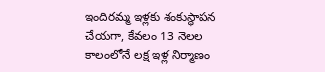ఇందిరమ్మ ఇళ్లకు శంకుస్థాపన చేయగా, కేవలం 13 నెలల కాలంలోనే లక్ష ఇళ్ల నిర్మాణం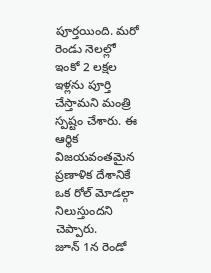పూర్తయింది. మరో రెండు నెలల్లో ఇంకో 2 లక్షల ఇళ్లను పూర్తి చేస్తామని మంత్రి స్పష్టం చేశారు. ఈ ఆర్థిక విజయవంతమైన ప్రణాళిక దేశానికే ఒక రోల్ మోడల్గా నిలుస్తుందని చెప్పారు.
జూన్ 1న రెండో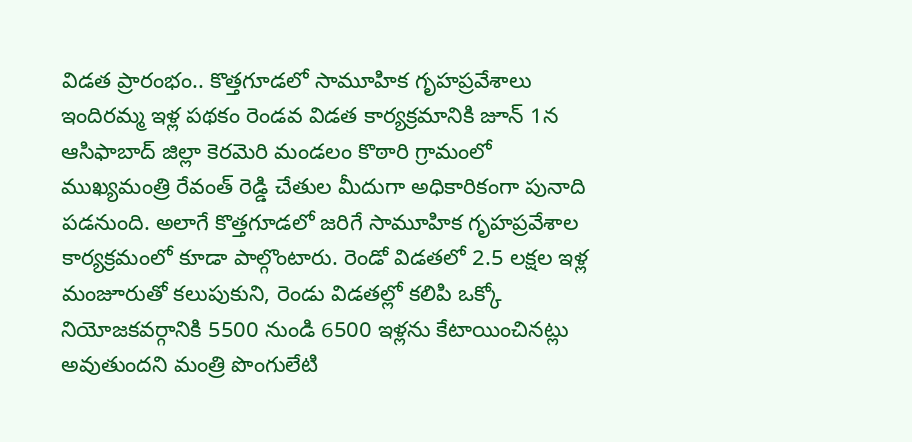విడత ప్రారంభం.. కొత్తగూడలో సామూహిక గృహప్రవేశాలు
ఇందిరమ్మ ఇళ్ల పథకం రెండవ విడత కార్యక్రమానికి జూన్ 1న ఆసిఫాబాద్ జిల్లా కెరమెరి మండలం కొఠారి గ్రామంలో ముఖ్యమంత్రి రేవంత్ రెడ్డి చేతుల మీదుగా అధికారికంగా పునాది పడనుంది. అలాగే కొత్తగూడలో జరిగే సామూహిక గృహప్రవేశాల కార్యక్రమంలో కూడా పాల్గొంటారు. రెండో విడతలో 2.5 లక్షల ఇళ్ల మంజూరుతో కలుపుకుని, రెండు విడతల్లో కలిపి ఒక్కో నియోజకవర్గానికి 5500 నుండి 6500 ఇళ్లను కేటాయించినట్లు అవుతుందని మంత్రి పొంగులేటి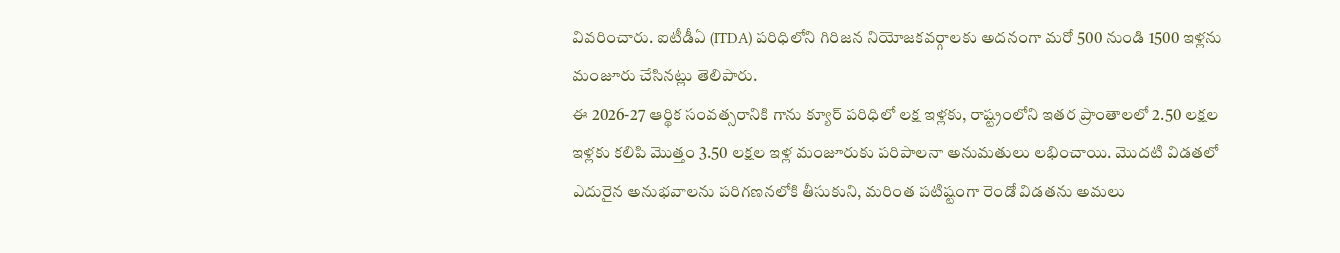వివరించారు. ఐటీడీఏ (ITDA) పరిధిలోని గిరిజన నియోజకవర్గాలకు అదనంగా మరో 500 నుండి 1500 ఇళ్లను మంజూరు చేసినట్లు తెలిపారు.
ఈ 2026-27 ఆర్థిక సంవత్సరానికి గాను క్యూర్ పరిధిలో లక్ష ఇళ్లకు, రాష్ట్రంలోని ఇతర ప్రాంతాలలో 2.50 లక్షల ఇళ్లకు కలిపి మొత్తం 3.50 లక్షల ఇళ్ల మంజూరుకు పరిపాలనా అనుమతులు లభించాయి. మొదటి విడతలో ఎదురైన అనుభవాలను పరిగణనలోకి తీసుకుని, మరింత పటిష్టంగా రెండో విడతను అమలు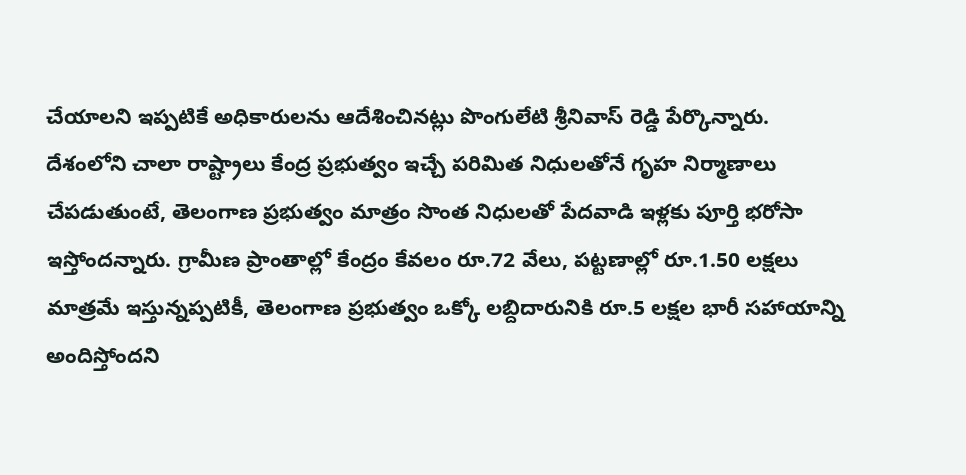చేయాలని ఇప్పటికే అధికారులను ఆదేశించినట్లు పొంగులేటి శ్రీనివాస్ రెడ్డి పేర్కొన్నారు. దేశంలోని చాలా రాష్ట్రాలు కేంద్ర ప్రభుత్వం ఇచ్చే పరిమిత నిధులతోనే గృహ నిర్మాణాలు చేపడుతుంటే, తెలంగాణ ప్రభుత్వం మాత్రం సొంత నిధులతో పేదవాడి ఇళ్లకు పూర్తి భరోసా ఇస్తోందన్నారు. గ్రామీణ ప్రాంతాల్లో కేంద్రం కేవలం రూ.72 వేలు, పట్టణాల్లో రూ.1.50 లక్షలు మాత్రమే ఇస్తున్నప్పటికీ, తెలంగాణ ప్రభుత్వం ఒక్కో లబ్దిదారునికి రూ.5 లక్షల భారీ సహాయాన్ని అందిస్తోందని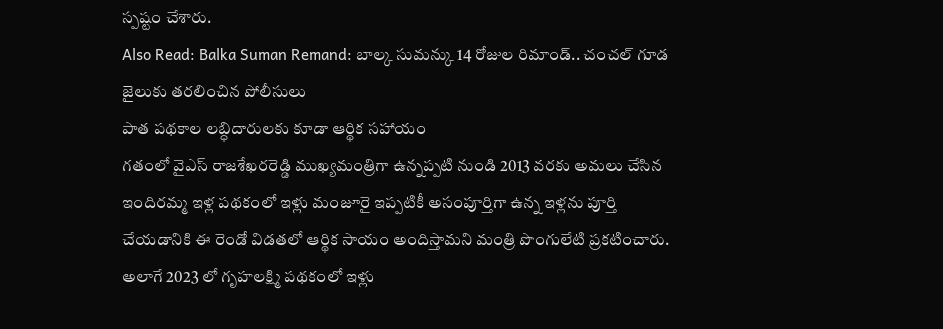స్పష్టం చేశారు.
Also Read: Balka Suman Remand: బాల్క సుమన్కు 14 రోజుల రిమాండ్.. చంచల్ గూడ జైలుకు తరలించిన పోలీసులు
పాత పథకాల లబ్ధిదారులకు కూడా ఆర్థిక సహాయం
గతంలో వైఎస్ రాజశేఖరరెడ్డి ముఖ్యమంత్రిగా ఉన్నప్పటి నుండి 2013 వరకు అమలు చేసిన ఇందిరమ్మ ఇళ్ల పథకంలో ఇళ్లు మంజూరై ఇప్పటికీ అసంపూర్తిగా ఉన్న ఇళ్లను పూర్తి చేయడానికి ఈ రెండో విడతలో ఆర్థిక సాయం అందిస్తామని మంత్రి పొంగులేటి ప్రకటించారు. అలాగే 2023 లో గృహలక్ష్మి పథకంలో ఇళ్లు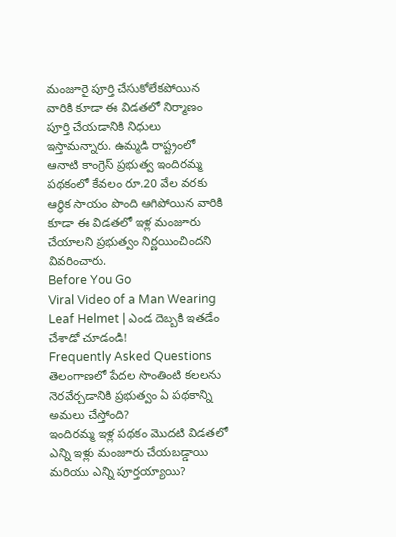మంజూరై పూర్తి చేసుకోలేకపోయిన వారికి కూడా ఈ విడతలో నిర్మాణం పూర్తి చేయడానికి నిధులు ఇస్తామన్నారు. ఉమ్మడి రాష్ట్రంలో ఆనాటి కాంగ్రెస్ ప్రభుత్వ ఇందిరమ్మ పథకంలో కేవలం రూ.20 వేల వరకు ఆర్థిక సాయం పొంది ఆగిపోయిన వారికి కూడా ఈ విడతలో ఇళ్ల మంజూరు చేయాలని ప్రభుత్వం నిర్ణయించిందని వివరించారు.
Before You Go
Viral Video of a Man Wearing Leaf Helmet | ఎండ దెబ్బకి ఇతడేం చేశాడో చూడండి!
Frequently Asked Questions
తెలంగాణలో పేదల సొంతింటి కలలను నెరవేర్చడానికి ప్రభుత్వం ఏ పథకాన్ని అమలు చేస్తోంది?
ఇందిరమ్మ ఇళ్ల పథకం మొదటి విడతలో ఎన్ని ఇళ్లు మంజూరు చేయబడ్డాయి మరియు ఎన్ని పూర్తయ్యాయి?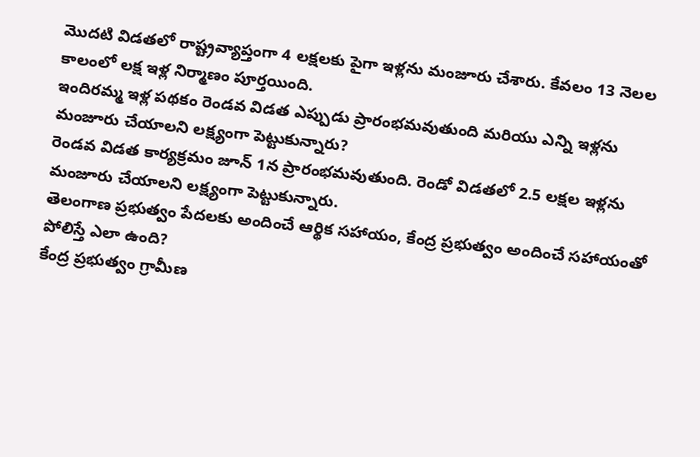మొదటి విడతలో రాష్ట్రవ్యాప్తంగా 4 లక్షలకు పైగా ఇళ్లను మంజూరు చేశారు. కేవలం 13 నెలల కాలంలో లక్ష ఇళ్ల నిర్మాణం పూర్తయింది.
ఇందిరమ్మ ఇళ్ల పథకం రెండవ విడత ఎప్పుడు ప్రారంభమవుతుంది మరియు ఎన్ని ఇళ్లను మంజూరు చేయాలని లక్ష్యంగా పెట్టుకున్నారు?
రెండవ విడత కార్యక్రమం జూన్ 1న ప్రారంభమవుతుంది. రెండో విడతలో 2.5 లక్షల ఇళ్లను మంజూరు చేయాలని లక్ష్యంగా పెట్టుకున్నారు.
తెలంగాణ ప్రభుత్వం పేదలకు అందించే ఆర్థిక సహాయం, కేంద్ర ప్రభుత్వం అందించే సహాయంతో పోలిస్తే ఎలా ఉంది?
కేంద్ర ప్రభుత్వం గ్రామీణ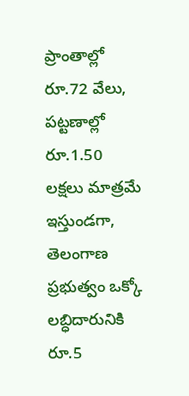ప్రాంతాల్లో రూ.72 వేలు, పట్టణాల్లో రూ.1.50 లక్షలు మాత్రమే ఇస్తుండగా, తెలంగాణ ప్రభుత్వం ఒక్కో లబ్ధిదారునికి రూ.5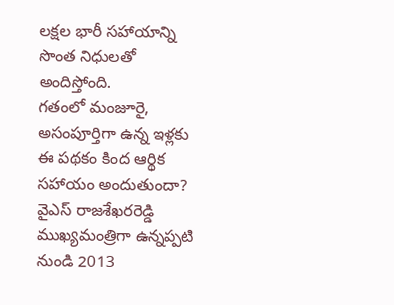లక్షల భారీ సహాయాన్ని సొంత నిధులతో అందిస్తోంది.
గతంలో మంజూరై, అసంపూర్తిగా ఉన్న ఇళ్లకు ఈ పథకం కింద ఆర్థిక సహాయం అందుతుందా?
వైఎస్ రాజశేఖరరెడ్డి ముఖ్యమంత్రిగా ఉన్నప్పటి నుండి 2013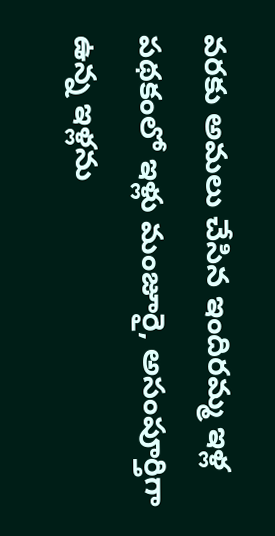వరకు అమలు చేసిన ఇందిరమ్మ ఇళ్ల పథకంలో ఇళ్లు మంజూరై, అసంపూర్తిగా ఉన్న ఇళ్లను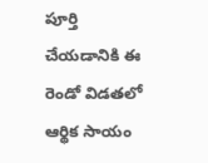పూర్తి చేయడానికి ఈ రెండో విడతలో ఆర్థిక సాయం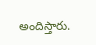అందిస్తారు.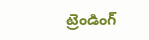ట్రెండింగ్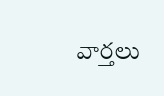వార్తలు